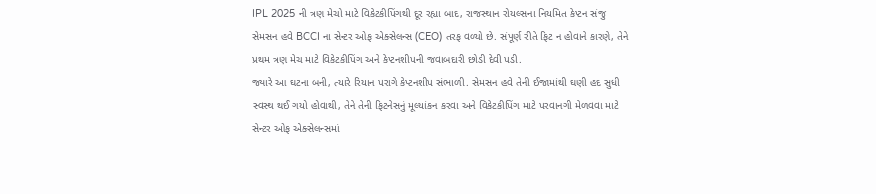IPL 2025 ની ત્રણ મેચો માટે વિકેટકીપિંગથી દૂર રહ્યા બાદ, રાજસ્થાન રોયલ્સના નિયમિત કેપ્ટન સંજુ સેમસન હવે BCCI ના સેન્ટર ઓફ એક્સેલન્સ (CEO) તરફ વળ્યો છે. સંપૂર્ણ રીતે ફિટ ન હોવાને કારણે, તેને પ્રથમ ત્રણ મેચ માટે વિકેટકીપિંગ અને કેપ્ટનશીપની જવાબદારી છોડી દેવી પડી.
જ્યારે આ ઘટના બની, ત્યારે રિયાન પરાગે કેપ્ટનશીપ સંભાળી. સેમસન હવે તેની ઈજામાંથી ઘણી હદ સુધી સ્વસ્થ થઈ ગયો હોવાથી, તેને તેની ફિટનેસનું મૂલ્યાંકન કરવા અને વિકેટકીપિંગ માટે પરવાનગી મેળવવા માટે સેન્ટર ઓફ એક્સેલન્સમાં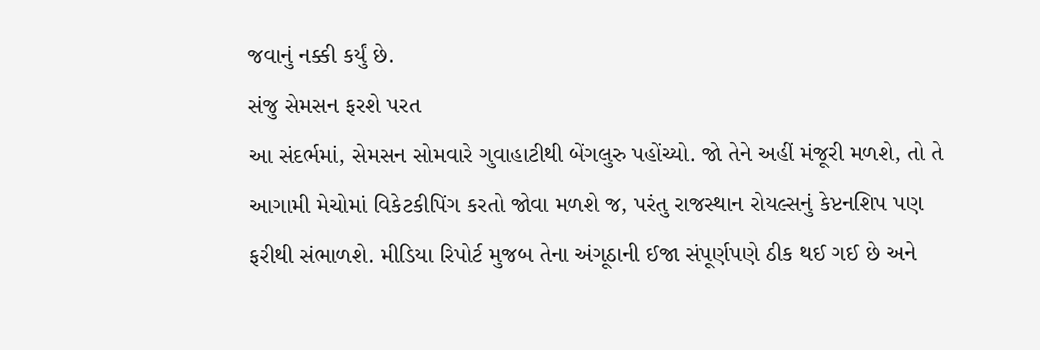જવાનું નક્કી કર્યું છે.
સંજુ સેમસન ફરશે પરત
આ સંદર્ભમાં, સેમસન સોમવારે ગુવાહાટીથી બેંગલુરુ પહોંચ્યો. જો તેને અહીં મંજૂરી મળશે, તો તે આગામી મેચોમાં વિકેટકીપિંગ કરતો જોવા મળશે જ, પરંતુ રાજસ્થાન રોયલ્સનું કેપ્ટનશિપ પણ ફરીથી સંભાળશે. મીડિયા રિપોર્ટ મુજબ તેના અંગૂઠાની ઈજા સંપૂર્ણપણે ઠીક થઈ ગઈ છે અને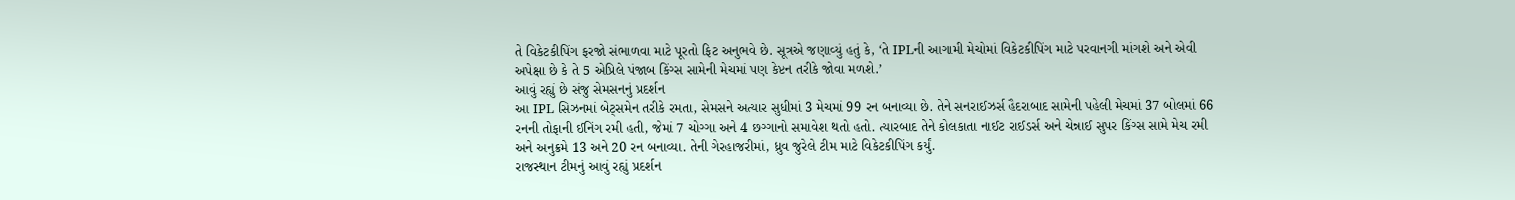તે વિકેટકીપિંગ ફરજો સંભાળવા માટે પૂરતો ફિટ અનુભવે છે. સૂત્રએ જણાવ્યું હતું કે, ‘તે IPLની આગામી મેચોમાં વિકેટકીપિંગ માટે પરવાનગી માંગશે અને એવી અપેક્ષા છે કે તે 5 એપ્રિલે પંજાબ કિંગ્સ સામેની મેચમાં પણ કેપ્ટન તરીકે જોવા મળશે.’
આવું રહ્યું છે સંજુ સેમસનનું પ્રદર્શન
આ IPL સિઝનમાં બેટ્સમેન તરીકે રમતા, સેમસને અત્યાર સુધીમાં 3 મેચમાં 99 રન બનાવ્યા છે. તેને સનરાઈઝર્સ હૈદરાબાદ સામેની પહેલી મેચમાં 37 બોલમાં 66 રનની તોફાની ઈનિંગ રમી હતી, જેમાં 7 ચોગ્ગા અને 4 છગ્ગાનો સમાવેશ થતો હતો. ત્યારબાદ તેને કોલકાતા નાઈટ રાઈડર્સ અને ચેન્નાઈ સુપર કિંગ્સ સામે મેચ રમી અને અનુક્રમે 13 અને 20 રન બનાવ્યા. તેની ગેરહાજરીમાં, ધ્રુવ જુરેલે ટીમ માટે વિકેટકીપિંગ કર્યું.
રાજસ્થાન ટીમનું આવું રહ્યું પ્રદર્શન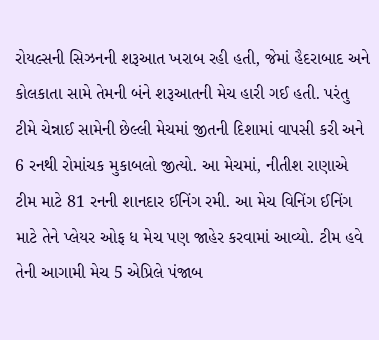રોયલ્સની સિઝનની શરૂઆત ખરાબ રહી હતી, જેમાં હૈદરાબાદ અને કોલકાતા સામે તેમની બંને શરૂઆતની મેચ હારી ગઈ હતી. પરંતુ ટીમે ચેન્નાઈ સામેની છેલ્લી મેચમાં જીતની દિશામાં વાપસી કરી અને 6 રનથી રોમાંચક મુકાબલો જીત્યો. આ મેચમાં, નીતીશ રાણાએ ટીમ માટે 81 રનની શાનદાર ઈનિંગ રમી. આ મેચ વિનિંગ ઈનિંગ માટે તેને પ્લેયર ઓફ ધ મેચ પણ જાહેર કરવામાં આવ્યો. ટીમ હવે તેની આગામી મેચ 5 એપ્રિલે પંજાબ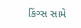કિંગ્સ સામે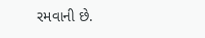રમવાની છે.